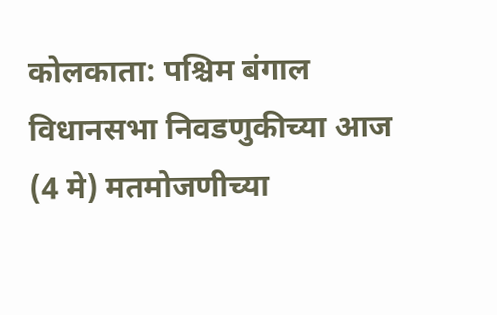कोलकाता: पश्चिम बंगाल विधानसभा निवडणुकीच्या आज (4 मे) मतमोजणीच्या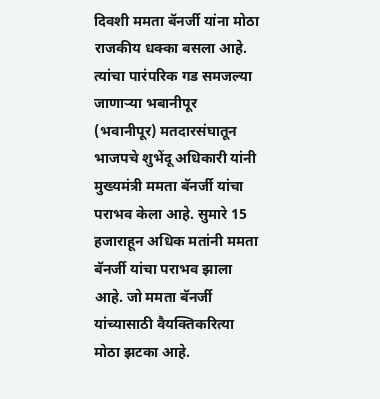दिवशी ममता बॅनर्जी यांना मोठा राजकीय धक्का बसला आहे. त्यांचा पारंपरिक गड समजल्या जाणाऱ्या भबानीपूर (भवानीपूर) मतदारसंघातून भाजपचे शुभेंदू अधिकारी यांनी मुख्यमंत्री ममता बॅनर्जी यांचा पराभव केला आहे. सुमारे 15 हजाराहून अधिक मतांनी ममता बॅनर्जी यांचा पराभव झाला आहे. जो ममता बॅनर्जी यांच्यासाठी वैयक्तिकरित्या मोठा झटका आहे.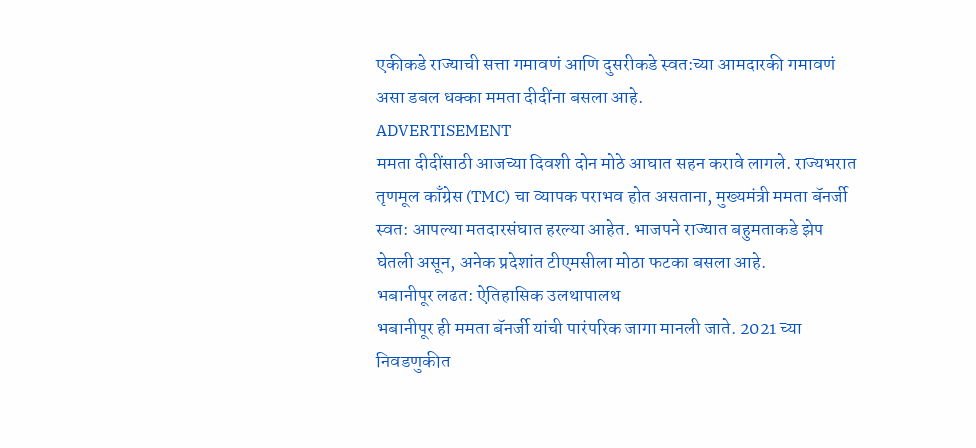एकीकडे राज्याची सत्ता गमावणं आणि दुसरीकडे स्वत:च्या आमदारकी गमावणं असा डबल धक्का ममता दीदींना बसला आहे.
ADVERTISEMENT
ममता दीदींसाठी आजच्या दिवशी दोन मोठे आघात सहन करावे लागले. राज्यभरात तृणमूल काँग्रेस (TMC) चा व्यापक पराभव होत असताना, मुख्यमंत्री ममता बॅनर्जी स्वत: आपल्या मतदारसंघात हरल्या आहेत. भाजपने राज्यात बहुमताकडे झेप घेतली असून, अनेक प्रदेशांत टीएमसीला मोठा फटका बसला आहे.
भबानीपूर लढत: ऐतिहासिक उलथापालथ
भबानीपूर ही ममता बॅनर्जी यांची पारंपरिक जागा मानली जाते. 2021 च्या निवडणुकीत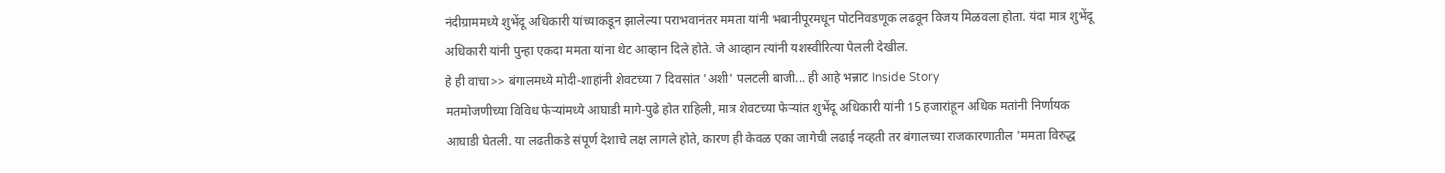नंदीग्राममध्ये शुभेंदू अधिकारी यांच्याकडून झालेल्या पराभवानंतर ममता यांनी भबानीपूरमधून पोटनिवडणूक लढवून विजय मिळवला होता. यंदा मात्र शुभेंदू अधिकारी यांनी पुन्हा एकदा ममता यांना थेट आव्हान दिले होते. जे आव्हान त्यांनी यशस्वीरित्या पेलली देखील.
हे ही वाचा>> बंगालमध्ये मोदी-शाहांनी शेवटच्या 7 दिवसांत 'अशी' पलटली बाजी... ही आहे भन्नाट Inside Story
मतमोजणीच्या विविध फेऱ्यांमध्ये आघाडी मागे-पुढे होत राहिली, मात्र शेवटच्या फेऱ्यांत शुभेंदू अधिकारी यांनी 15 हजारांहून अधिक मतांनी निर्णायक आघाडी घेतली. या लढतीकडे संपूर्ण देशाचे लक्ष लागले होते, कारण ही केवळ एका जागेची लढाई नव्हती तर बंगालच्या राजकारणातील 'ममता विरुद्ध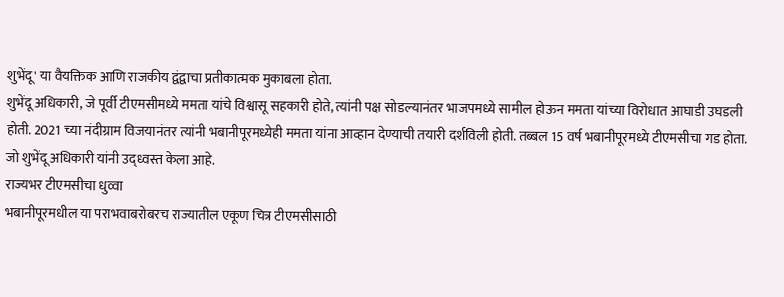शुभेंदू' या वैयक्तिक आणि राजकीय द्वंद्वाचा प्रतीकात्मक मुकाबला होता.
शुभेंदू अधिकारी, जे पूर्वी टीएमसीमध्ये ममता यांचे विश्वासू सहकारी होते, त्यांनी पक्ष सोडल्यानंतर भाजपमध्ये सामील होऊन ममता यांच्या विरोधात आघाडी उघडली होती. 2021 च्या नंदीग्राम विजयानंतर त्यांनी भबानीपूरमध्येही ममता यांना आव्हान देण्याची तयारी दर्शविली होती. तब्बल 15 वर्ष भबानीपूरमध्ये टीएमसीचा गड होता. जो शुभेंदू अधिकारी यांनी उद्ध्वस्त केला आहे.
राज्यभर टीएमसीचा धुव्वा
भबानीपूरमधील या पराभवाबरोबरच राज्यातील एकूण चित्र टीएमसीसाठी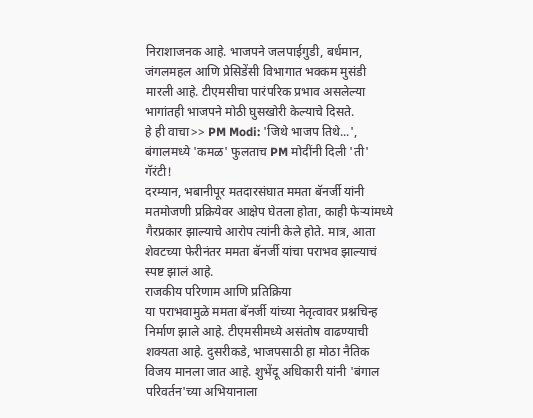निराशाजनक आहे. भाजपने जलपाईगुडी, बर्धमान, जंगलमहल आणि प्रेसिडेंसी विभागात भक्कम मुसंडी मारली आहे. टीएमसीचा पारंपरिक प्रभाव असलेल्या भागांतही भाजपने मोठी घुसखोरी केल्याचे दिसते.
हे ही वाचा>> PM Modi: 'जिथे भाजप तिथे...', बंगालमध्ये 'कमळ' फुलताच PM मोदींनी दिली 'ती' गॅरंटी!
दरम्यान, भबानीपूर मतदारसंघात ममता बॅनर्जी यांनी मतमोजणी प्रक्रियेवर आक्षेप घेतला होता, काही फेऱ्यांमध्ये गैरप्रकार झाल्याचे आरोप त्यांनी केले होते. मात्र, आता शेवटच्या फेरीनंतर ममता बॅनर्जी यांचा पराभव झाल्याचं स्पष्ट झालं आहे.
राजकीय परिणाम आणि प्रतिक्रिया
या पराभवामुळे ममता बॅनर्जी यांच्या नेतृत्वावर प्रश्नचिन्ह निर्माण झाले आहे. टीएमसीमध्ये असंतोष वाढण्याची शक्यता आहे. दुसरीकडे, भाजपसाठी हा मोठा नैतिक विजय मानला जात आहे. शुभेंदू अधिकारी यांनी 'बंगाल परिवर्तन'च्या अभियानाला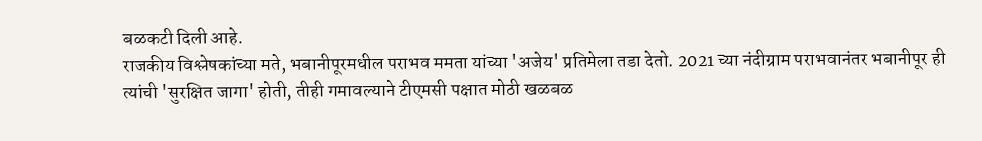बळकटी दिली आहे.
राजकीय विश्लेषकांच्या मते, भबानीपूरमधील पराभव ममता यांच्या 'अजेय' प्रतिमेला तडा देतो. 2021 च्या नंदीग्राम पराभवानंतर भबानीपूर ही त्यांची 'सुरक्षित जागा' होती, तीही गमावल्याने टीएमसी पक्षात मोठी खळबळ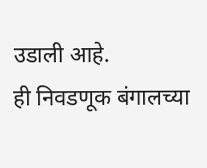उडाली आहे.
ही निवडणूक बंगालच्या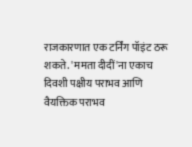राजकारणात एक टर्निंग पॉइंट ठरू शकते. 'ममता दीदीं'ना एकाच दिवशी पक्षीय पराभव आणि वैयक्तिक पराभव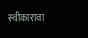स्वीकारावा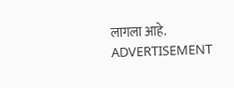लागला आहे.
ADVERTISEMENT